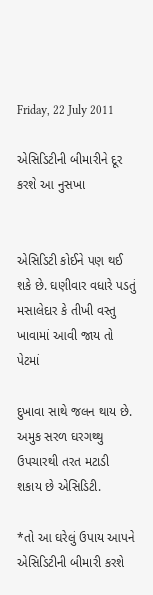Friday, 22 July 2011

એસિડિટીની બીમારીને દૂર કરશે આ નુસખા


એસિડિટી કોઈને પણ થઈ શકે છે. ઘણીવાર વધારે પડતું મસાલેદાર કે તીખી વસ્તુ ખાવામાં આવી જાય તો પેટમાં

દુખાવા સાથે જલન થાય છે. અમુક સરળ ઘરગથ્થુ ઉપચારથી તરત મટાડી શકાય છે એસિડિટી.

*તો આ ઘરેલું ઉપાય આપને એસિડિટીની બીમારી કરશે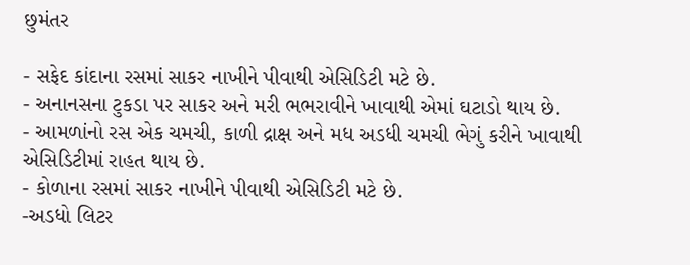છુમંતર

- સફેદ કાંદાના રસમાં સાકર નાખીને પીવાથી એસિડિટી મટે છે.
- અનાનસના ટુકડા પર સાકર અને મરી ભભરાવીને ખાવાથી એમાં ઘટાડો થાય છે.
- આમળાંનો રસ એક ચમચી, કાળી દ્રાક્ષ અને મધ અડધી ચમચી ભેગું કરીને ખાવાથી એસિડિટીમાં રાહત થાય છે.
- કોળાના રસમાં સાકર નાખીને પીવાથી એસિડિટી મટે છે.
-અડધો લિટર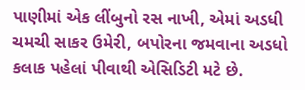પાણીમાં એક લીંબુનો રસ નાખી, એમાં અડધી ચમચી સાકર ઉમેરી, બપોરના જમવાના અડધો કલાક પહેલાં પીવાથી એસિડિટી મટે છે.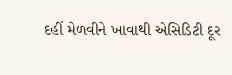દહીં મેળવીને ખાવાથી એસિડિટી દૂર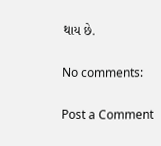થાય છે.

No comments:

Post a Comment